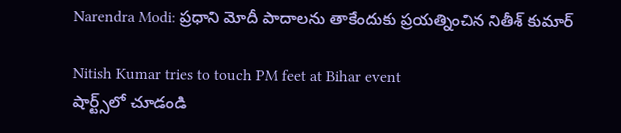Narendra Modi: ప్రధాని మోదీ పాదాలను తాకేందుకు ప్రయత్నించిన నితీశ్ కుమార్

Nitish Kumar tries to touch PM feet at Bihar event
షార్ట్స్‌లో చూడండి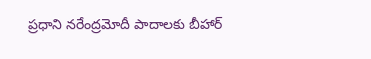ప్రధాని నరేంద్రమోదీ పాదాలకు బీహార్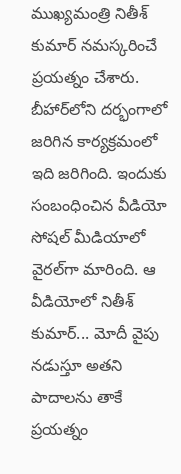ముఖ్యమంత్రి నితీశ్ కుమార్ నమస్కరించే ప్రయత్నం చేశారు. బీహార్‌లోని దర్భంగాలో జరిగిన కార్యక్రమంలో ఇది జరిగింది. ఇందుకు సంబంధించిన వీడియో సోషల్ మీడియాలో వైరల్‌గా మారింది. ఆ వీడియోలో నితీశ్ కుమార్... మోదీ వైపు నడుస్తూ అతని పాదాలను తాకే ప్రయత్నం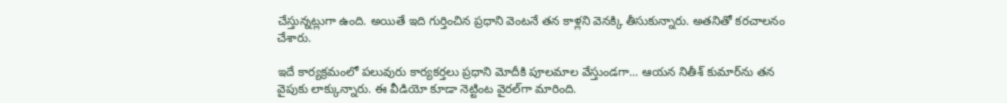చేస్తున్నట్లుగా ఉంది. అయితే ఇది గుర్తించిన ప్రధాని వెంటనే తన కాళ్లని వెనక్కి తీసుకున్నారు. అతనితో కరచాలనం చేశారు.

ఇదే కార్యక్రమంలో పలువురు కార్యకర్తలు ప్రధాని మోదీకి పూలమాల వేస్తుండగా... ఆయన నితీశ్ కుమార్‌ను తన వైపుకు లాక్కున్నారు. ఈ వీడియో కూడా నెట్టింట వైరల్‌గా మారింది.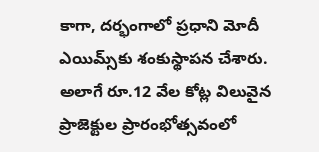కాగా, దర్భంగాలో ప్రధాని మోదీ ఎయిమ్స్‌కు శంకుస్థాపన చేశారు. అలాగే రూ.12 వేల కోట్ల విలువైన ప్రాజెక్టుల ప్రారంభోత్సవంలో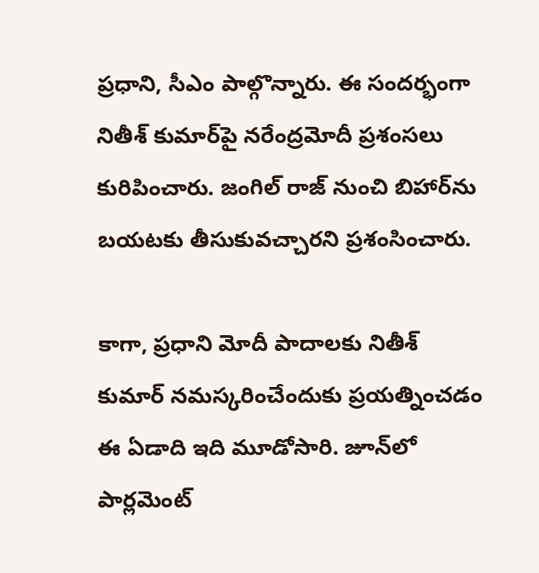ప్రధాని, సీఎం పాల్గొన్నారు. ఈ సందర్భంగా నితీశ్ కుమార్‌పై నరేంద్రమోదీ ప్రశంసలు కురిపించారు. జంగిల్ రాజ్ నుంచి బిహార్‌ను బయటకు తీసుకువచ్చారని ప్రశంసించారు.

కాగా, ప్రధాని మోదీ పాదాలకు నితీశ్ కుమార్ నమస్కరించేందుకు ప్రయత్నించడం ఈ ఏడాది ఇది మూడోసారి. జూన్‌లో పార్లమెంట్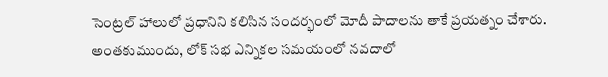సెంట్రల్ హాలులో ప్రధానిని కలిసిన సందర్భంలో మోదీ పాదాలను తాకే ప్రయత్నం చేశారు. అంతకుముందు, లోక్ సభ ఎన్నికల సమయంలో నవదాలో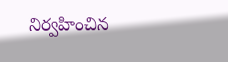నిర్వహించిన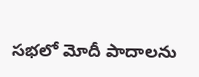సభలో మోదీ పాదాలను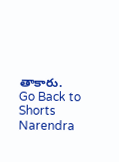తాకారు.
Go Back to Shorts
Narendra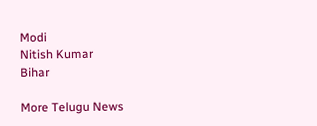Modi
Nitish Kumar
Bihar

More Telugu News